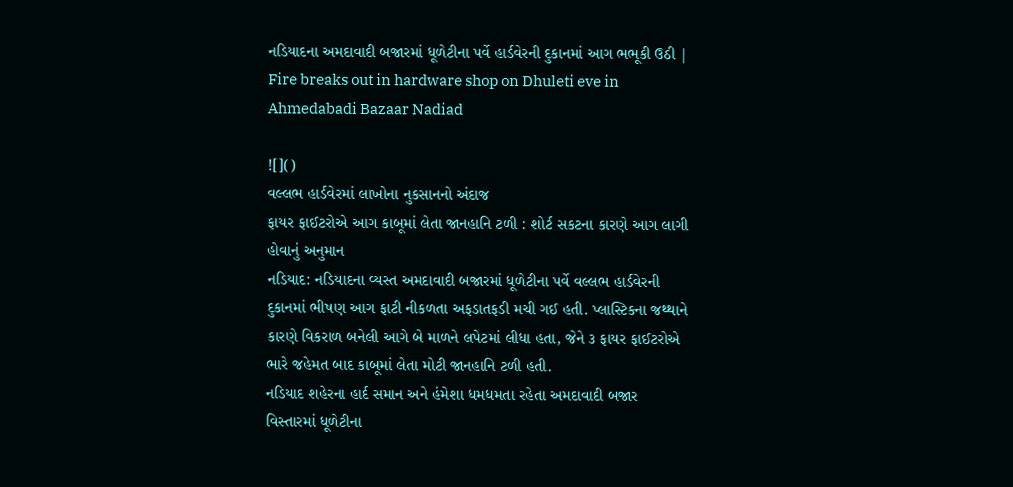નડિયાદના અમદાવાદી બજારમાં ધૂળેટીના પર્વે હાર્ડવેરની દુકાનમાં આગ ભભૂકી ઉઠી | Fire breaks out in hardware shop on Dhuleti eve in Ahmedabadi Bazaar Nadiad

![]()
વલ્લભ હાર્ડવેરમાં લાખોના નુકસાનનો અંદાજ
ફાયર ફાઈટરોએ આગ કાબૂમાં લેતા જાનહાનિ ટળી : શોર્ટ સકટના કારણે આગ લાગી હોવાનું અનુમાન
નડિયાદ: નડિયાદના વ્યસ્ત અમદાવાદી બજારમાં ધૂળેટીના પર્વે વલ્લભ હાર્ડવેરની દુકાનમાં ભીષણ આગ ફાટી નીકળતા અફડાતફડી મચી ગઈ હતી. પ્લાસ્ટિકના જથ્થાને કારણે વિકરાળ બનેલી આગે બે માળને લપેટમાં લીધા હતા, જેને ૩ ફાયર ફાઈટરોએ ભારે જહેમત બાદ કાબૂમાં લેતા મોટી જાનહાનિ ટળી હતી.
નડિયાદ શહેરના હાર્દ સમાન અને હંમેશા ધમધમતા રહેતા અમદાવાદી બજાર વિસ્તારમાં ધૂળેટીના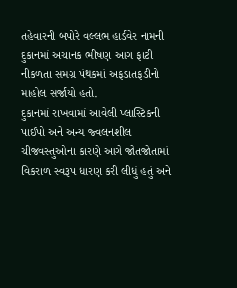તહેવારની બપોરે વલ્લભ હાર્ડવેર નામની દુકાનમાં અચાનક ભીષણ આગ ફાટી નીકળતા સમગ્ર પંથકમાં અફડાતફડીનો માહોલ સર્જાયો હતો.
દુકાનમાં રાખવામાં આવેલી પ્લાસ્ટિકની પાઈપો અને અન્ય જ્વલનશીલ ચીજવસ્તુઓના કારણે આગે જોતજોતામાં વિકરાળ સ્વરૂપ ધારણ કરી લીધું હતું અને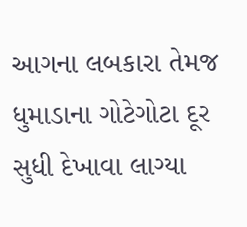આગના લબકારા તેમજ ધુમાડાના ગોટેગોટા દૂર સુધી દેખાવા લાગ્યા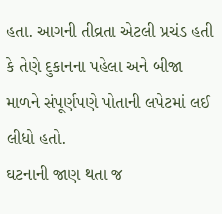હતા. આગની તીવ્રતા એટલી પ્રચંડ હતી કે તેણે દુકાનના પહેલા અને બીજા માળને સંપૂર્ણપણે પોતાની લપેટમાં લઈ લીધો હતો.
ઘટનાની જાણ થતા જ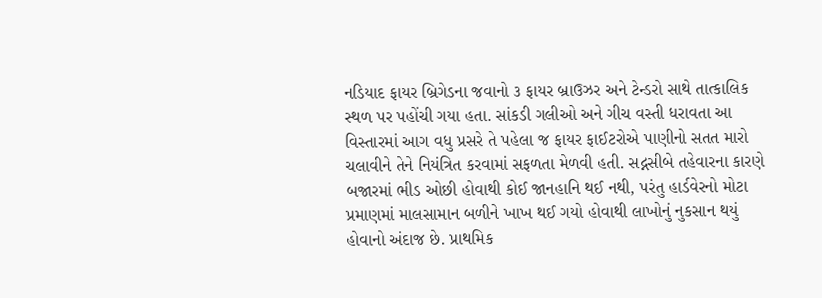નડિયાદ ફાયર બ્રિગેડના જવાનો ૩ ફાયર બ્રાઉઝર અને ટેન્ડરો સાથે તાત્કાલિક સ્થળ પર પહોંચી ગયા હતા. સાંકડી ગલીઓ અને ગીચ વસ્તી ધરાવતા આ વિસ્તારમાં આગ વધુ પ્રસરે તે પહેલા જ ફાયર ફાઈટરોએ પાણીનો સતત મારો ચલાવીને તેને નિયંત્રિત કરવામાં સફળતા મેળવી હતી. સદ્નસીબે તહેવારના કારણે બજારમાં ભીડ ઓછી હોવાથી કોઈ જાનહાનિ થઈ નથી, પરંતુ હાર્ડવેરનો મોટા પ્રમાણમાં માલસામાન બળીને ખાખ થઈ ગયો હોવાથી લાખોનું નુકસાન થયું હોવાનો અંદાજ છે. પ્રાથમિક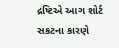દ્રષ્ટિએ આગ શોર્ટ સકટના કારણે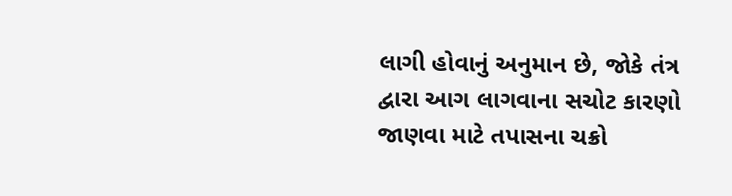લાગી હોવાનું અનુમાન છે, જોકે તંત્ર દ્વારા આગ લાગવાના સચોટ કારણો જાણવા માટે તપાસના ચક્રો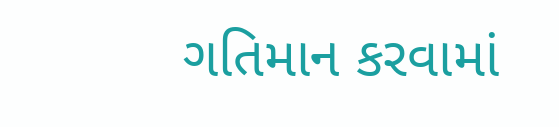ગતિમાન કરવામાં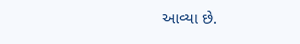આવ્યા છે.